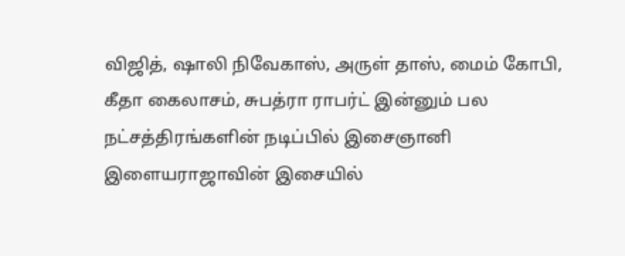விஜித், ஷாலி நிவேகாஸ், அருள் தாஸ், மைம் கோபி, கீதா கைலாசம், சுபத்ரா ராபர்ட் இன்னும் பல நட்சத்திரங்களின் நடிப்பில் இசைஞானி இளையராஜாவின் இசையில்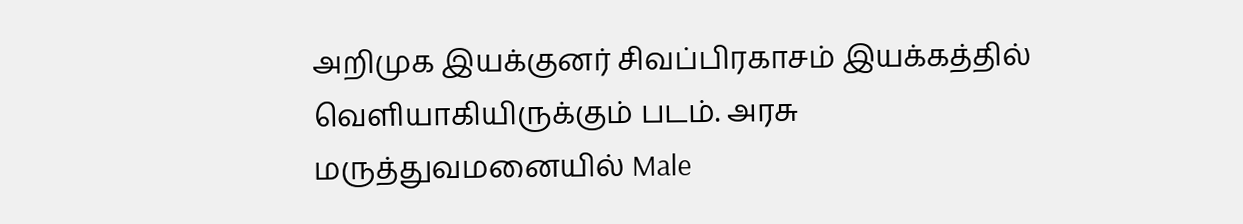அறிமுக இயக்குனர் சிவப்பிரகாசம் இயக்கத்தில் வெளியாகியிருக்கும் படம். அரசு மருத்துவமனையில் Male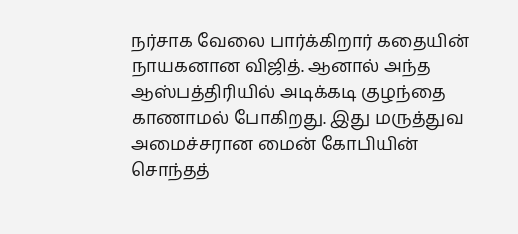நர்சாக வேலை பார்க்கிறார் கதையின் நாயகனான விஜித். ஆனால் அந்த ஆஸ்பத்திரியில் அடிக்கடி குழந்தை காணாமல் போகிறது. இது மருத்துவ அமைச்சரான மைன் கோபியின் சொந்தத்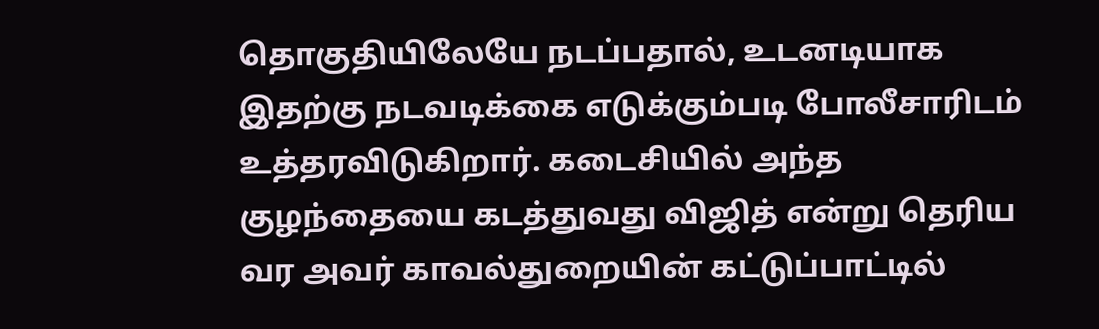தொகுதியிலேயே நடப்பதால், உடனடியாக இதற்கு நடவடிக்கை எடுக்கும்படி போலீசாரிடம் உத்தரவிடுகிறார். கடைசியில் அந்த குழந்தையை கடத்துவது விஜித் என்று தெரிய வர அவர் காவல்துறையின் கட்டுப்பாட்டில்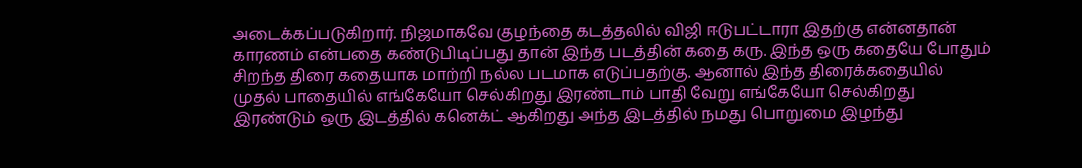அடைக்கப்படுகிறார். நிஜமாகவே குழந்தை கடத்தலில் விஜி ஈடுபட்டாரா இதற்கு என்னதான் காரணம் என்பதை கண்டுபிடிப்பது தான் இந்த படத்தின் கதை கரு. இந்த ஒரு கதையே போதும் சிறந்த திரை கதையாக மாற்றி நல்ல படமாக எடுப்பதற்கு. ஆனால் இந்த திரைக்கதையில் முதல் பாதையில் எங்கேயோ செல்கிறது இரண்டாம் பாதி வேறு எங்கேயோ செல்கிறது இரண்டும் ஒரு இடத்தில் கனெக்ட் ஆகிறது அந்த இடத்தில் நமது பொறுமை இழந்து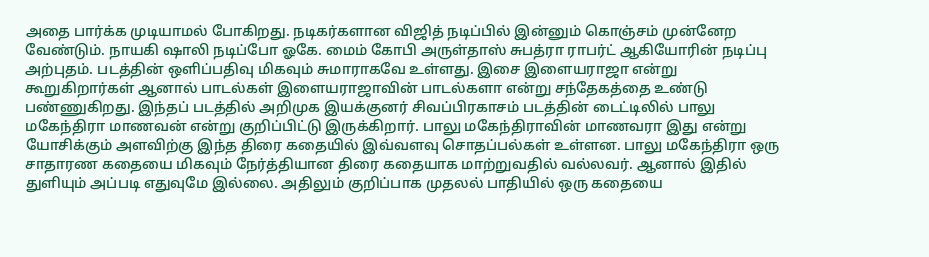அதை பார்க்க முடியாமல் போகிறது. நடிகர்களான விஜித் நடிப்பில் இன்னும் கொஞ்சம் முன்னேற வேண்டும். நாயகி ஷாலி நடிப்போ ஓகே. மைம் கோபி அருள்தாஸ் சுபத்ரா ராபர்ட் ஆகியோரின் நடிப்பு அற்புதம். படத்தின் ஒளிப்பதிவு மிகவும் சுமாராகவே உள்ளது. இசை இளையராஜா என்று கூறுகிறார்கள் ஆனால் பாடல்கள் இளையராஜாவின் பாடல்களா என்று சந்தேகத்தை உண்டு பண்ணுகிறது. இந்தப் படத்தில் அறிமுக இயக்குனர் சிவப்பிரகாசம் படத்தின் டைட்டிலில் பாலு மகேந்திரா மாணவன் என்று குறிப்பிட்டு இருக்கிறார். பாலு மகேந்திராவின் மாணவரா இது என்று யோசிக்கும் அளவிற்கு இந்த திரை கதையில் இவ்வளவு சொதப்பல்கள் உள்ளன. பாலு மகேந்திரா ஒரு சாதாரண கதையை மிகவும் நேர்த்தியான திரை கதையாக மாற்றுவதில் வல்லவர். ஆனால் இதில் துளியும் அப்படி எதுவுமே இல்லை. அதிலும் குறிப்பாக முதலல் பாதியில் ஒரு கதையை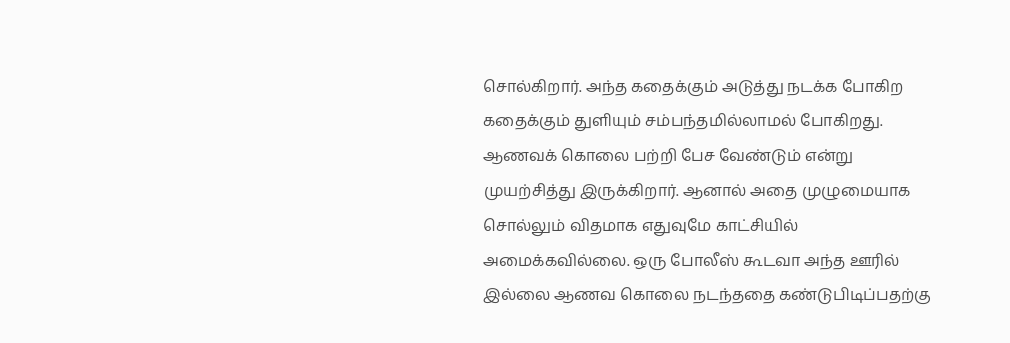சொல்கிறார். அந்த கதைக்கும் அடுத்து நடக்க போகிற கதைக்கும் துளியும் சம்பந்தமில்லாமல் போகிறது. ஆணவக் கொலை பற்றி பேச வேண்டும் என்று முயற்சித்து இருக்கிறார். ஆனால் அதை முழுமையாக சொல்லும் விதமாக எதுவுமே காட்சியில் அமைக்கவில்லை. ஒரு போலீஸ் கூடவா அந்த ஊரில் இல்லை ஆணவ கொலை நடந்ததை கண்டுபிடிப்பதற்கு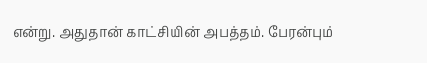என்று. அதுதான் காட்சியின் அபத்தம். பேரன்பும்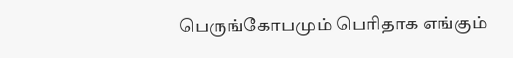பெருங்கோபமும் பெரிதாக எங்கும்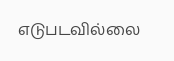எடுபடவில்லை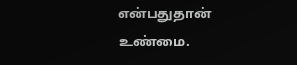என்பதுதான் உண்மை.